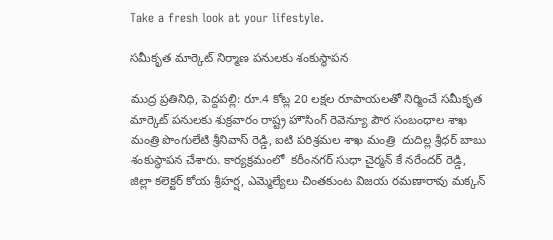Take a fresh look at your lifestyle.

సమీకృత మార్కెట్ నిర్మాణ పనులకు శంకుస్థాపన

ముద్ర ప్రతినిధి, పెద్దపల్లి: రూ.4 కోట్ల 20 లక్షల రూపాయలతో నిర్మించే సమీకృత మార్కెట్ పనులకు శుక్రవారం రాష్ట్ర హౌసింగ్ రెవెన్యూ పౌర సంబంధాల శాఖ మంత్రి పొంగులేటి శ్రీనివాస్ రెడ్డి, ఐటి పరిశ్రమల శాఖ మంత్రి  దుదిల్ల శ్రీధర్ బాబు శంకుస్థాపన చేశారు. కార్యక్రమంలో  కరీంనగర్ సుధా చైర్మన్ కే నరేందర్ రెడ్డి, జిల్లా కలెక్టర్ కోయ శ్రీహర్ష, ఎమ్మెల్యేలు చింతకుంట విజయ రమణారావు మక్కన్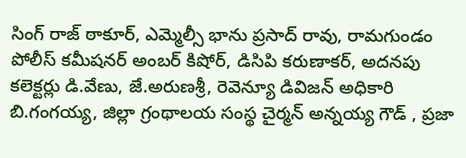సింగ్ రాజ్ ఠాకూర్, ఎమ్మెల్సీ భాను ప్రసాద్ రావు, రామగుండం పోలీస్ కమీషనర్ అంబర్ కిషోర్, డిసిపి కరుణాకర్, అదనపు కలెక్టర్లు డి.వేణు, జే.అరుణశ్రీ, రెవెన్యూ డివిజన్ అధికారి బి.గంగయ్య, జిల్లా గ్రంథాలయ సంస్థ చైర్మన్ అన్నయ్య గౌడ్ , ప్రజా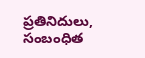ప్రతినిదులు, సంబంధిత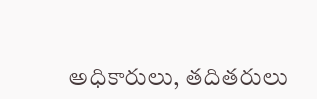అధికారులు, తదితరులు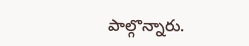పాల్గొన్నారు.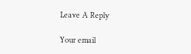Leave A Reply

Your email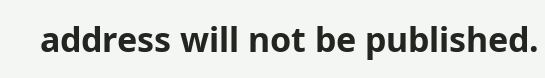address will not be published.